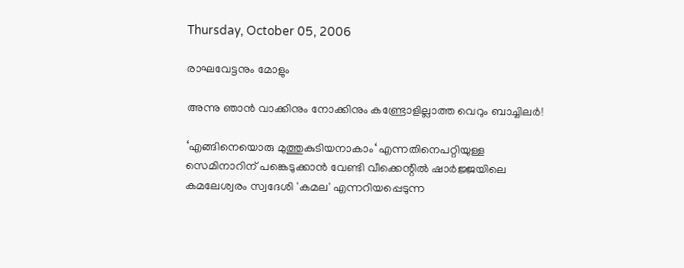Thursday, October 05, 2006

രാഘവേട്ടനും മോളും

അന്നു ഞാന്‍ വാക്കിനും നോക്കിനും കണ്ട്രോളില്ലാത്ത വെറും ബാച്ചിലര്‍!

‘എങ്ങിനെയൊരു മുത്തുകുടിയനാകാം‘ എന്നതിനെപറ്റിയുള്ള സെമിനാറിന് പങ്കെടുക്കാന്‍ വേണ്ടി വീക്കെന്റില്‍ ഷാര്‍ജ്ജയിലെ‍ കമലേശ്വരം സ്വദേശി 'കമല' എന്നറിയപ്പെടുന്ന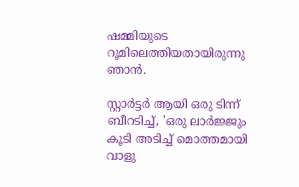ഷമ്മിയുടെ റൂമിലെത്തിയതായിരുന്നു ഞാന്‍.

സ്റ്റാര്‍ട്ടര്‍ ആയി ഒരു ടിന്ന് ബീറടിച്ച്‌, 'ഒരു ലാര്‍ജ്ജും കൂടി അടിച്ച്‌ മൊത്തമായി വാളു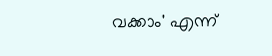വക്കാം' എന്ന്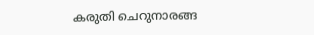കരുതി ചെറുനാരങ്ങ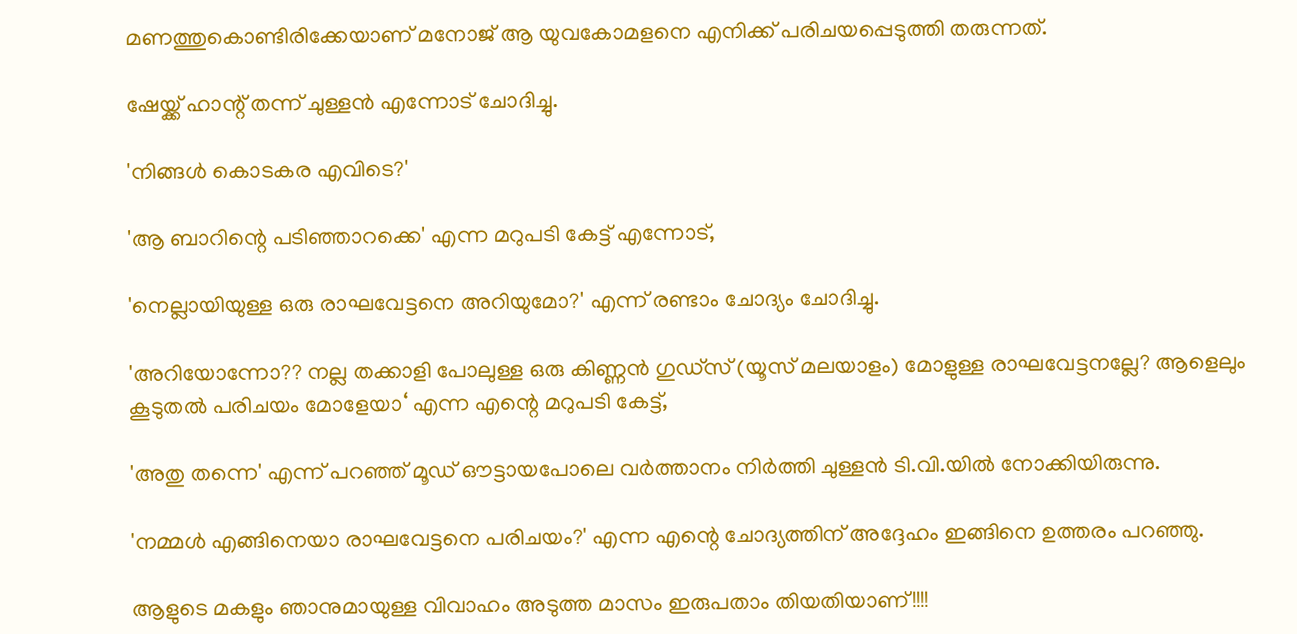മണത്തുകൊണ്ടിരിക്കേയാണ്‌ മനോജ്‌ ആ യുവകോമളനെ എനിക്ക്‌ പരിചയപ്പെടുത്തി തരുന്നത്‌.

ഷേയ്ക്ക്‌ ഹാന്റ്‌ തന്ന് ചുള്ളന്‍ എന്നോട്‌ ചോദിച്ചു.

'നിങ്ങള്‍ കൊടകര എവിടെ?'

'ആ ബാറിന്റെ പടിഞ്ഞാറക്കെ' എന്ന മറുപടി കേട്ട്‌ എന്നോട്‌,

'നെല്ലായിയുള്ള ഒരു രാഘവേട്ടനെ അറിയുമോ?' എന്ന് രണ്ടാം ചോദ്യം ചോദിച്ചു.

'അറിയോന്നോ?? നല്ല തക്കാളി പോലുള്ള ഒരു കിണ്ണന്‍ ഗുഡ്സ്‌ (യൂസ് മലയാളം) മോളുള്ള രാഘവേട്ടനല്ലേ? ആളെലും കൂടുതല്‍ പരിചയം മോളേയാ‘ എന്ന എന്റെ മറുപടി കേട്ട്‌,

'അതു തന്നെ' എന്ന് പറഞ്ഞ്‌ മൂഡ്‌ ഔട്ടായപോലെ വര്‍ത്താനം നിര്‍ത്തി ചുള്ളന്‍ ടി.വി.യില്‍ നോക്കിയിരുന്നു.

'നമ്മള്‍ എങ്ങിനെയാ രാഘവേട്ടനെ പരിചയം?' എന്ന എന്റെ ചോദ്യത്തിന്‌ അദ്ദേഹം ഇങ്ങിനെ ഉത്തരം പറഞ്ഞു.

ആളുടെ മകളും ഞാനുമായുള്ള വിവാഹം അടുത്ത മാസം ഇരുപതാം തിയതിയാണ്‌!!!!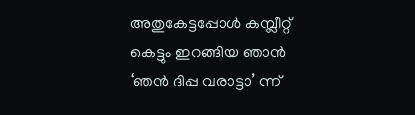അതുകേട്ടപ്പോള്‍ കമ്പ്ലീറ്റ്‌ കെട്ടും ഇറങ്ങിയ ഞാന്‍ ‘ഞന്‍ ദിപ്പ വരാട്ടാ’ ന്ന്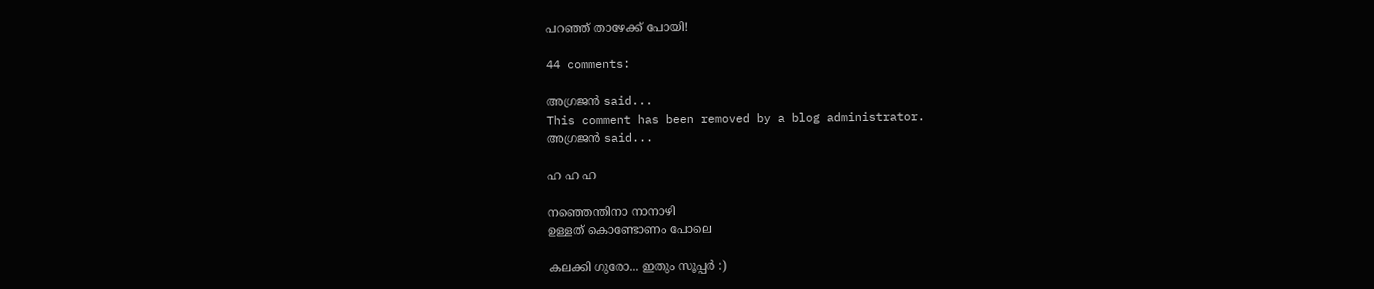പറഞ്ഞ് താഴേക്ക് പോയി!

44 comments:

അഗ്രജന്‍ said...
This comment has been removed by a blog administrator.
അഗ്രജന്‍ said...

ഹ ഹ ഹ

നഞ്ഞെന്തിനാ നാനാഴി
ഉള്ളത് കൊണ്ടോണം പോലെ

കലക്കി ഗുരോ... ഇതും സൂപ്പര്‍ :)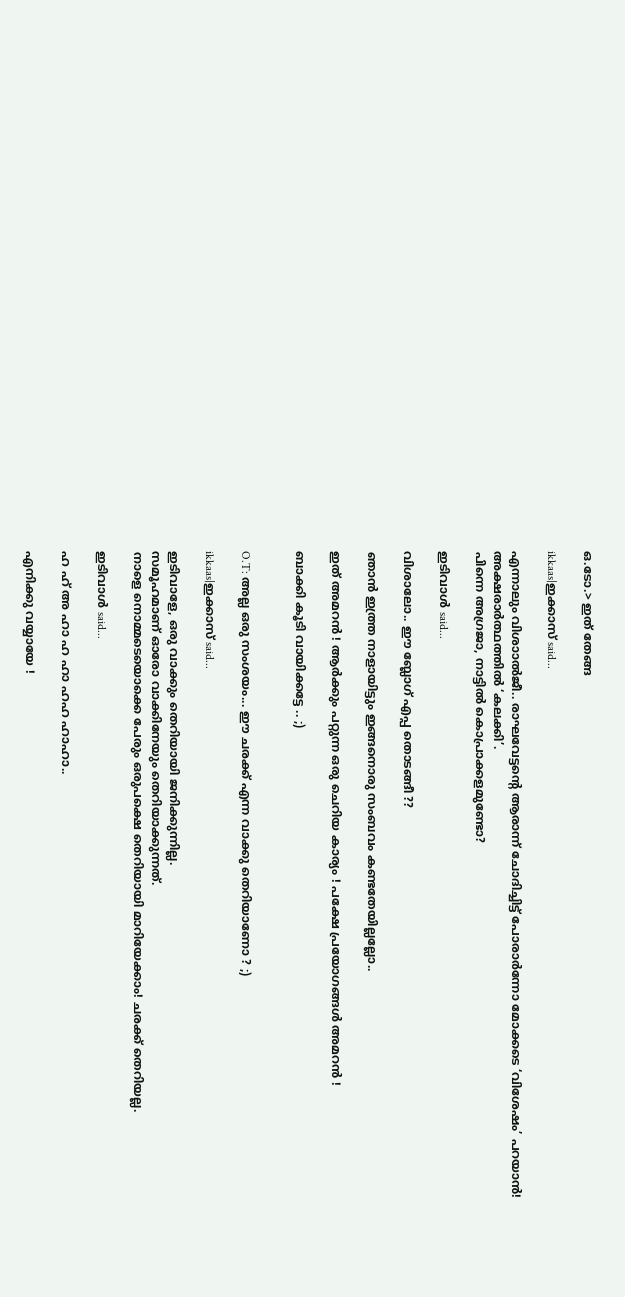ഒ.ടോ.> ഇത് തേങ്ങ

ikkaas|ഇക്കാസ് said...

എന്നാലും വിശാ‍ാല്‍ജീ.. രാഘവേട്ടന്റെ ആരാന്ന്‍ ചോദിച്ചിട്ട് പോരാര്‍ന്നോ മോക്കടെ ‘വിശേഷം’ പറയാന്‍!
അക്ഷരാര്‍ത്ഥത്തില്‍ ‘കലക്കി’.
പിന്നെ അഗ്രജാ, നാട്ടില്‍ കൊപ്രാക്കളമുണ്ടോ?

ഇടിവാള്‍ said...

വിശാലോ.. ഈ ബ്ലോഗ്‌ എപ്പ തൊടങ്ങീ ??

ഞാന്‍ ഇത്ത്ര നാളായിട്ടും ഇങ്ങനൊരു സംബവം കണ്ടതേയില്ലല്ലോ..

ഇത്‌ അമറന്‍ ! ആര്‍ക്കും പറ്റുന്ന ഒരു ചെറിയ കാര്യം ! പക്ഷേ പ്രയോഗങ്ങള്‍ അമറന്‍ !

ബാക്കി കൂടി വായിക്കട്ടേ .. ;)


O.T: അല്ല ഒരു സംശയം... ഈ ചരക്ക്‌ എന്ന വാക്കു തെറിയാണോ ? ;)

ikkaas|ഇക്കാസ് said...

ഇടിവാളേ, ഒരു വാക്കും തെറിയായി ജനിക്കുന്നില്ല.
സമൂഹമാണ് ഓരോ വാക്കിനേയും തെറിയാക്കുന്നത്.
നാളെ നൊമ്മടെയൊക്കെ പേരും ഒരുപക്ഷെ തെറിയായി മാറിയേക്കാം! ചരക്ക് തെറിയല്ല.

ഇടിവാള്‍ said...

ഹ ഹ് അ ഹാ ഹ ഹാ ഹഹ ഹാഹാ..

എനിക്കു വയ്യായേ !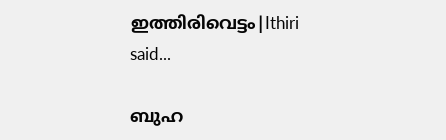ഇത്തിരിവെട്ടം|Ithiri said...

ബുഹ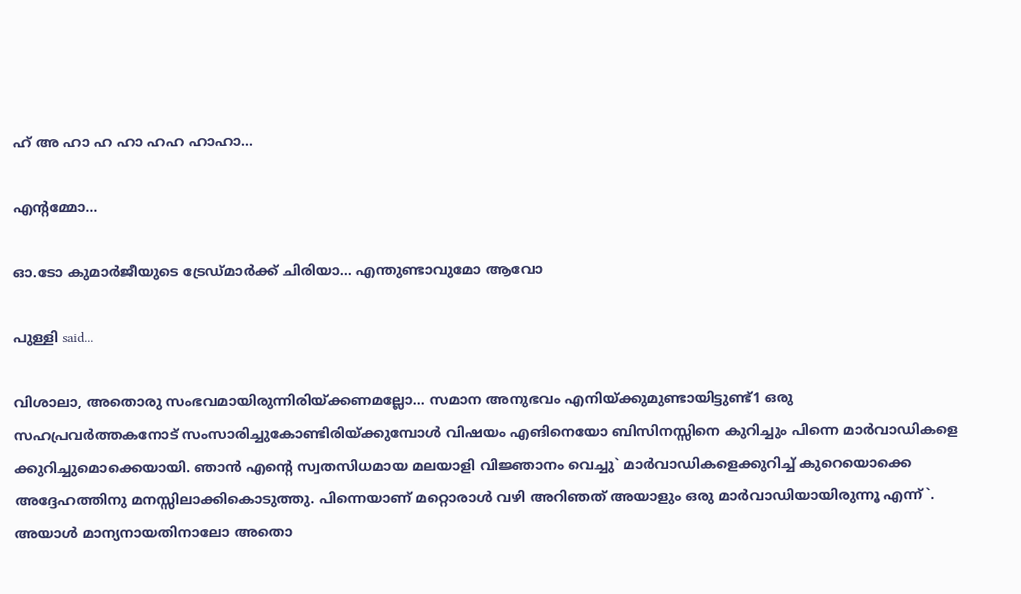ഹ് അ ഹാ ഹ ഹാ ഹഹ ഹാഹാ...

എന്റമ്മോ...

ഓ.ടോ കുമാര്‍ജീയുടെ ട്രേഡ്മാര്‍ക്ക് ചിരിയാ... എന്തുണ്ടാവുമോ ആവോ

പുള്ളി said...

വിശാലാ, അതൊരു സംഭവമായിരുന്നിരിയ്ക്കണമല്ലോ... സമാന അനുഭവം എനിയ്ക്കുമുണ്ടായിട്ടുണ്ട്1 ഒരു സഹപ്രവര്‍ത്തകനോട് സംസാരിച്ചുകോണ്ടിരിയ്ക്കുമ്പോള്‍ വിഷയം എങിനെയോ ബിസിനസ്സിനെ കുറിച്ചും പിന്നെ മാര്‍വാഡികളെ ക്കുറിച്ചുമൊക്കെയായി. ഞാന്‍ എന്റെ സ്വതസിധമായ മലയാളി വിജ്ഞാനം വെച്ചു` മാര്‍വാഡികളെക്കുറിച്ച്‌ കുറെയൊക്കെ അദ്ദേഹത്തിനു മനസ്സിലാക്കികൊടുത്തു. പിന്നെയാണ്‌ മറ്റൊരാള്‍ വഴി അറിഞത് അയാളും ഒരു മാര്‍വാഡിയായിരുന്നൂ എന്ന്`. അയാള്‍ മാന്യനായതിനാലോ അതൊ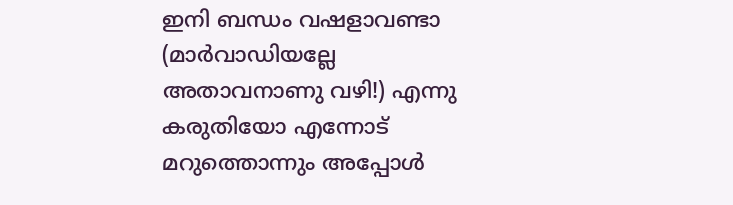ഇനി ബന്ധം വഷളാവണ്ടാ (മാര്‍വാഡിയല്ലേ അതാവനാണു വഴി!) എന്നു കരുതിയോ എന്നോട് മറുത്തൊന്നും അപ്പോള്‍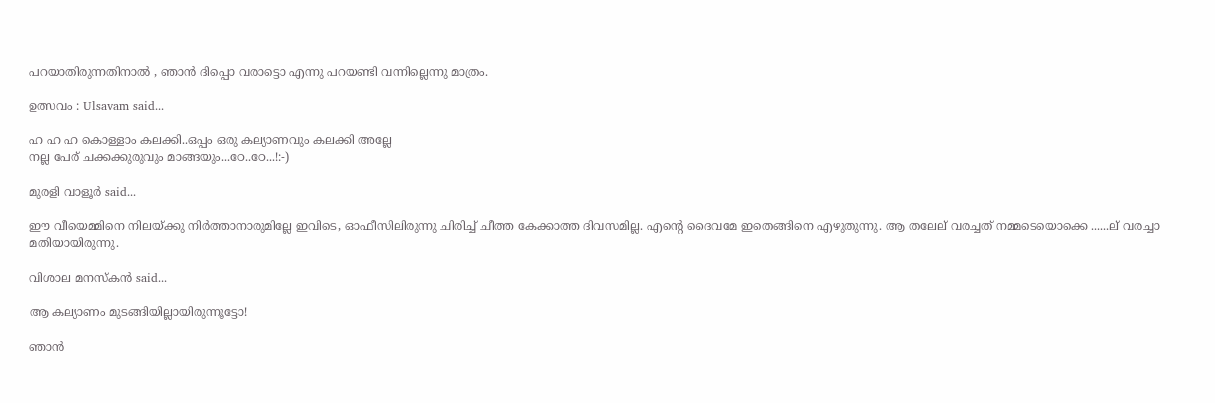പറയാതിരുന്നതിനാല്‍ , ഞാന്‍ ദിപ്പൊ വരാട്ടൊ എന്നു പറയണ്ടി വന്നില്ലെന്നു മാത്രം.

ഉത്സവം : Ulsavam said...

ഹ ഹ ഹ കൊള്ളാം കലക്കി..ഒപ്പം ഒരു കല്യാണവും കലക്കി അല്ലേ
നല്ല പേര്‌ ചക്കക്കുരുവും മാങ്ങയും...ഠേ..ഠേ...!:-)

മുരളി വാളൂര്‍ said...

ഈ വീയെമ്മിനെ നിലയ്ക്കു നിര്‍ത്താനാരുമില്ലേ ഇവിടെ, ഓഫീസിലിരുന്നു ചിരിച്ച്‌ ചീത്ത കേക്കാത്ത ദിവസമില്ല. എന്റെ ദൈവമേ ഇതെങ്ങിനെ എഴുതുന്നു. ആ തലേല്‌ വരച്ചത്‌ നമ്മടെയൊക്കെ ......ല്‌ വരച്ചാ മതിയായിരുന്നു.

വിശാല മനസ്കന്‍ said...

ആ കല്യാണം മുടങ്ങിയില്ലായിരുന്നൂട്ടോ!

ഞാന്‍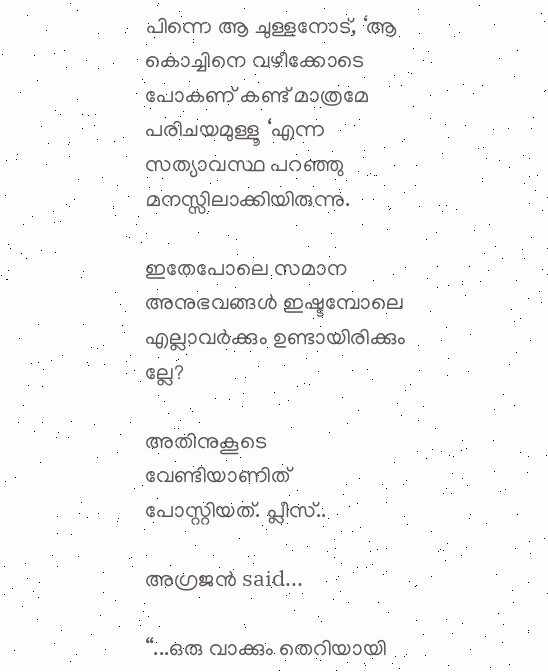പിന്നെ ആ ചുള്ളനോട്, ‘ആ കൊച്ചിനെ വഴീക്കോടെ പോകണ് കണ്ട് മാത്രമേ പരിചയമുള്ളൂ ‘എന്ന സത്യാവസ്ഥ പറഞ്ഞു മനസ്സിലാക്കിയിരുന്നു.

ഇതേപോലെ സമാന അനുഭവങ്ങള്‍ ഇഷ്ടമ്പോലെ എല്ലാവര്‍ക്കും ഉണ്ടായിരിക്കും ല്ലേ?

അതിനുകൂടെ വേണ്ടിയാണിത് പോസ്റ്റിയത്. പ്ലീസ്..

അഗ്രജന്‍ said...

“...ഒരു വാക്കും തെറിയായി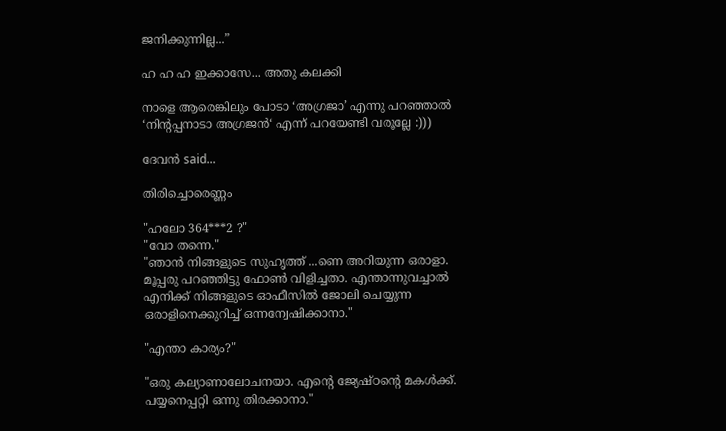ജനിക്കുന്നില്ല...”

ഹ ഹ ഹ ഇക്കാസേ... അതു കലക്കി

നാളെ ആരെങ്കിലും പോടാ ‘അഗ്രജാ’ എന്നു പറഞ്ഞാല്‍ ‘നിന്‍റപ്പനാടാ അഗ്രജന്‍‘ എന്ന് പറയേണ്ടി വരൂല്ലേ :)))

ദേവന്‍ said...

തിരിച്ചൊരെണ്ണം

"ഹലോ 364***2 ?"
"വോ തന്നെ."
"ഞാന്‍ നിങ്ങളുടെ സുഹൃത്ത്‌ ...ണെ അറിയുന്ന ഒരാളാ. മൂപ്പരു പറഞ്ഞിട്ടു ഫോണ്‍ വിളിച്ചതാ. എന്താന്നുവച്ചാല്‍ എനിക്ക്‌ നിങ്ങളുടെ ഓഫീസില്‍ ജോലി ചെയ്യുന്ന ഒരാളിനെക്കുറിച്ച്‌ ഒന്നന്വേഷിക്കാനാ."

"എന്താ കാര്യം?"

"ഒരു കല്യാണാലോചനയാ. എന്റെ ജ്യേഷ്ഠന്റെ മകള്‍ക്ക്‌. പയ്യനെപ്പറ്റി ഒന്നു തിരക്കാനാ."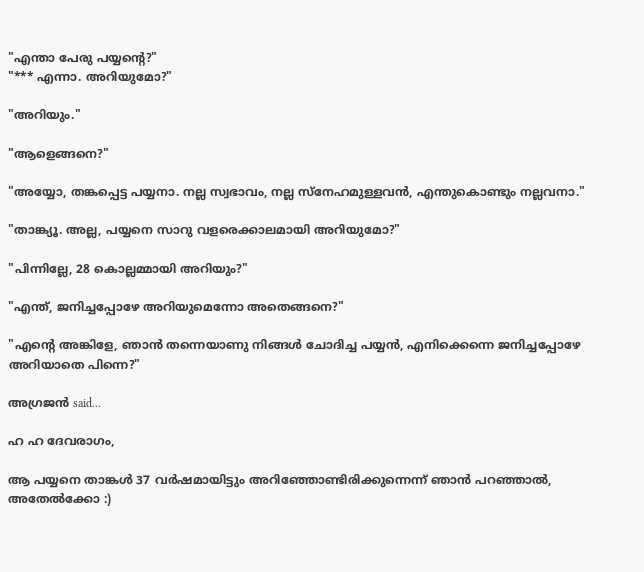"എന്താ പേരു പയ്യന്റെ?"
"*** എന്നാ. അറിയുമോ?"

"അറിയും."

"ആളെങ്ങനെ?"

"അയ്യോ, തങ്കപ്പെട്ട പയ്യനാ. നല്ല സ്വഭാവം, നല്ല സ്നേഹമുള്ളവന്‍, എന്തുകൊണ്ടും നല്ലവനാ."

"താങ്ക്യൂ. അല്ല, പയ്യനെ സാറു വളരെക്കാലമായി അറിയുമോ?"

"പിന്നില്ലേ, 28 കൊല്ലമ്മായി അറിയും?"

"എന്ത്‌, ജനിച്ചപ്പോഴേ അറിയുമെന്നോ അതെങ്ങനെ?"

"എന്റെ അങ്കിളേ, ഞാന്‍ തന്നെയാണു നിങ്ങള്‍ ചോദിച്ച പയ്യന്‍, എനിക്കെന്നെ ജനിച്ചപ്പോഴേ അറിയാതെ പിന്നെ?"

അഗ്രജന്‍ said...

ഹ ഹ ദേവരാഗം,

ആ പയ്യനെ താങ്കള്‍ 37 വര്‍ഷമായിട്ടും അറിഞ്ഞോണ്ടിരിക്കുന്നെന്ന് ഞാന്‍ പറഞ്ഞാല്‍, അതേല്‍ക്കോ :)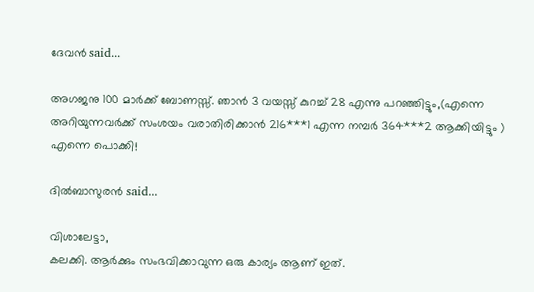ദേവന്‍ said...

അഗജനു 100 മാര്‍ക്ക്‌ ബോണസ്സ്‌. ഞാന്‍ 3 വയസ്സ്‌ കുറച്ച്‌ 28 എന്നു പറഞ്ഞിട്ടും,(എന്നെ അറിയുന്നവര്‍ക്ക്‌ സംശയം വരാതിരിക്കാന്‍ 216***1 എന്ന നമ്പര്‍ 364***2 ആക്കിയിട്ടും )
എന്നെ പൊക്കി!

ദില്‍ബാസുരന്‍ said...

വിശാലേട്ടാ,
കലക്കി. ആര്‍ക്കും സംഭവിക്കാവുന്ന ഒരു കാര്യം ആണ് ഇത്.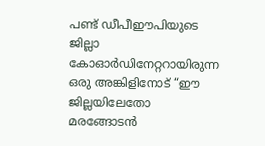പണ്ട് ഡീപീ‍ഈപിയുടെ ജില്ലാ കോ‍ഓര്‍ഡിനേറ്ററായിരുന്ന ഒരു അങ്കിളിനോട് “ഈ ജില്ലയിലേതോ മരങ്ങോടന്‍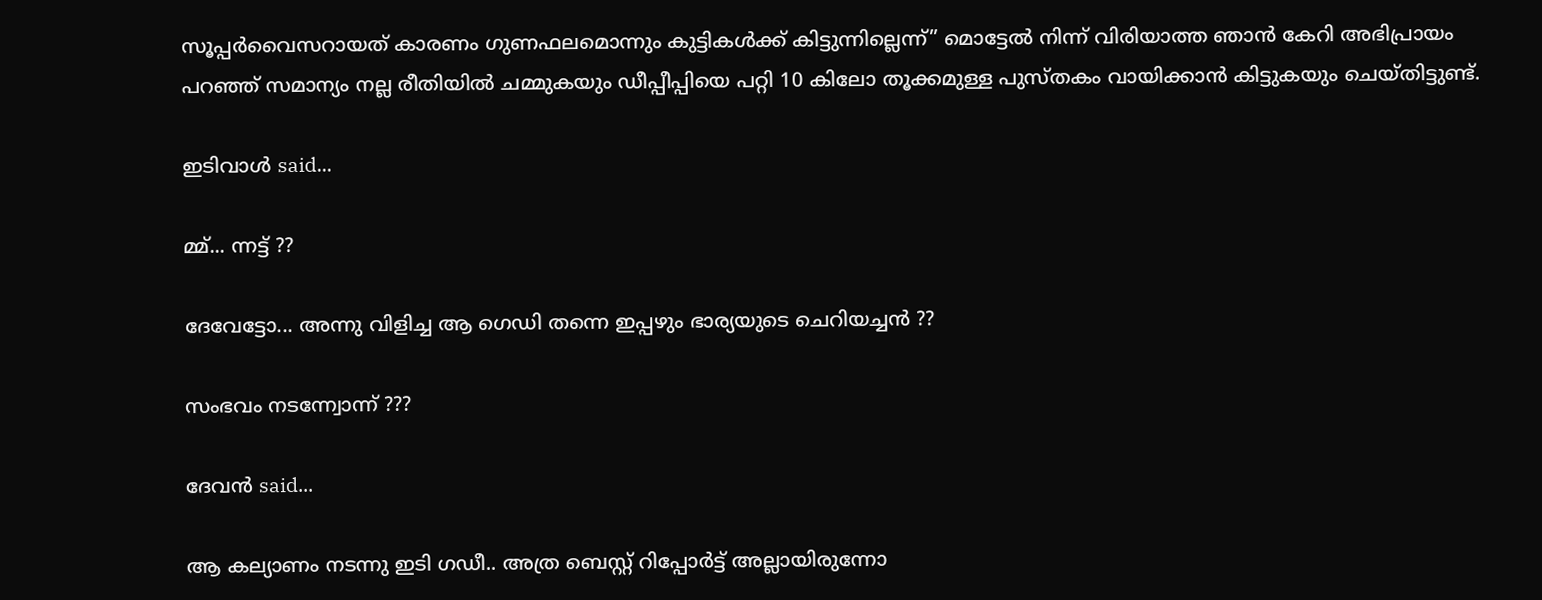സൂപ്പര്‍വൈസറായത് കാരണം ഗുണഫലമൊന്നും കുട്ടികള്‍ക്ക് കിട്ടുന്നില്ലെന്ന്” മൊട്ടേല്‍ നിന്ന് വിരിയാത്ത ഞാന്‍ കേറി അഭിപ്രായം പറഞ്ഞ് സമാന്യം നല്ല രീതിയില്‍ ചമ്മുകയും ഡീപ്പീപ്പിയെ പറ്റി 10 കിലോ തൂക്കമുള്ള പുസ്തകം വായിക്കാന്‍ കിട്ടുകയും ചെയ്തിട്ടുണ്ട്.

ഇടിവാള്‍ said...

മ്മ്... ന്നട്ട് ??

ദേവേട്ടോ... അന്നു വിളിച്ച ആ ഗെഡി തന്നെ ഇപ്പഴും ഭാര്യയുടെ ചെറിയച്ചന്‍ ??

സംഭവം നടന്ന്വോന്ന്‌ ???

ദേവന്‍ said...

ആ കല്യാണം നടന്നു ഇടി ഗഡീ.. അത്ര ബെസ്റ്റ്‌ റിപ്പോര്‍ട്ട്‌ അല്ലായിരുന്നോ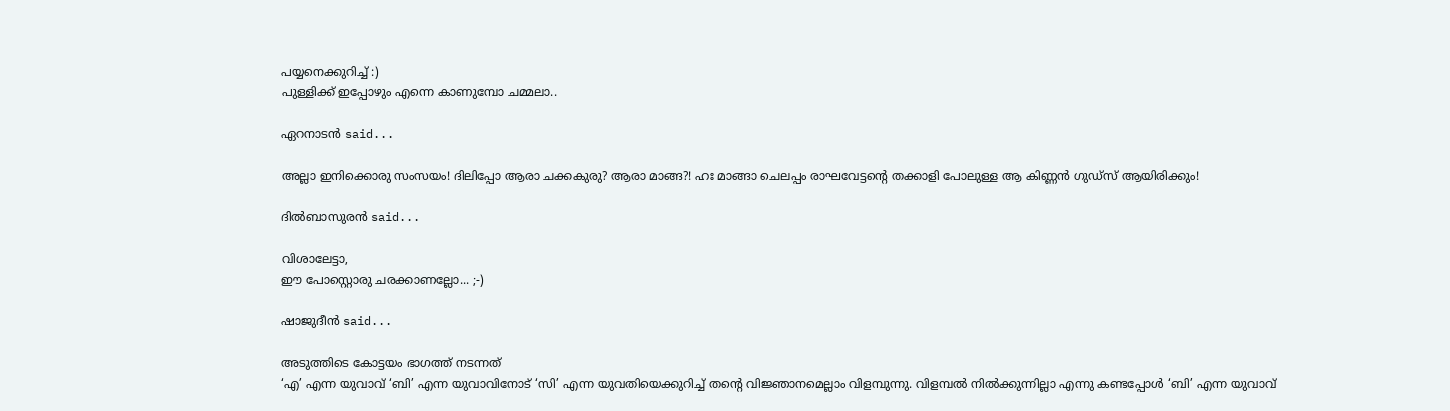പയ്യനെക്കുറിച്ച്‌ :)
പുള്ളിക്ക്‌ ഇപ്പോഴും എന്നെ കാണുമ്പോ ചമ്മലാ..

ഏറനാടന്‍ said...

അല്ലാ ഇനിക്കൊരു സംസയം! ദിലിപ്പോ ആരാ ചക്കകുരു? ആരാ മാങ്ങ?! ഹഃ മാങ്ങാ ചെലപ്പം രാഘവേട്ടന്റെ തക്കാളി പോലുള്ള ആ കിണ്ണന്‍ ഗുഡ്സ്‌ ആയിരിക്കും!

ദില്‍ബാസുരന്‍ said...

വിശാലേട്ടാ,
ഈ പോസ്റ്റൊരു ചരക്കാണല്ലോ... ;-)

ഷാജുദീന്‍ said...

അടുത്തിടെ കോട്ടയം ഭാഗത്ത് നടന്നത്
‘എ’ എന്ന യുവാവ് ‘ബി’ എന്ന യുവാവിനോട് ‘സി’ എന്ന യുവതിയെക്കുറിച്ച് തന്റെ വിജ്ഞാനമെല്ലാം വിളമ്പുന്നു. വിളമ്പല്‍ നില്‍ക്കുന്നില്ലാ എന്നു കണ്ടപ്പോള്‍ ‘ബി’ എന്ന യുവാവ്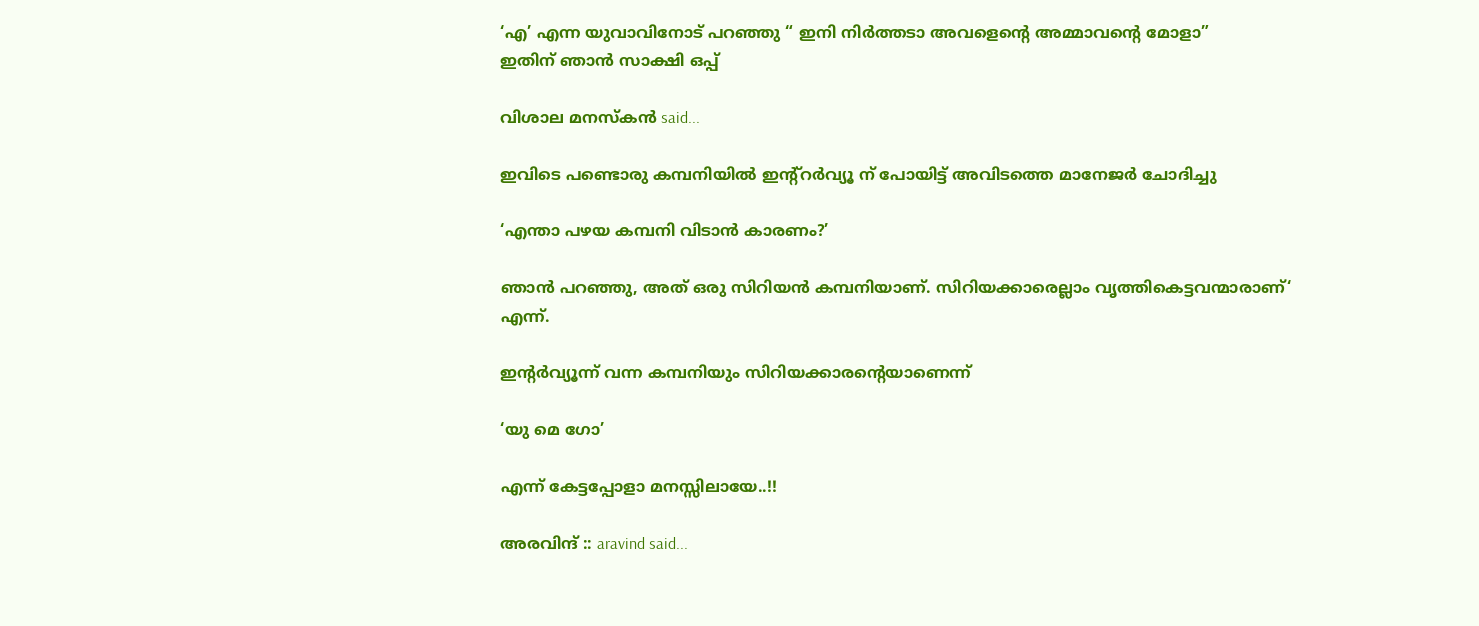‘എ’ എന്ന യുവാവിനോട് പറഞ്ഞു “ ഇനി നിര്‍ത്തടാ അവളെന്റെ അമ്മാവന്റെ മോളാ”
ഇതിന് ഞാന്‍ സാക്ഷി ഒപ്പ്

വിശാല മനസ്കന്‍ said...

ഇവിടെ പണ്ടൊരു കമ്പനിയില്‍ ഇന്റ്റര്‍വ്യൂ ന് പോയിട്ട് അവിടത്തെ മാനേജര്‍ ചോദിച്ചു

‘എന്താ പഴയ കമ്പനി വിടാന്‍ കാരണം?’

ഞാന്‍ പറഞ്ഞു, അത് ഒരു സിറിയന്‍ കമ്പനിയാണ്. സിറിയക്കാരെല്ലാം വൃത്തികെട്ടവന്മാരാണ്‘ എന്ന്.

ഇന്റര്‍വ്യൂന്ന് വന്ന കമ്പനിയും സിറിയക്കാരന്റെയാണെന്ന്

‘യു മെ ഗോ’

എന്ന് കേട്ടപ്പോളാ മനസ്സിലായേ..!!

അരവിന്ദ് :: aravind said...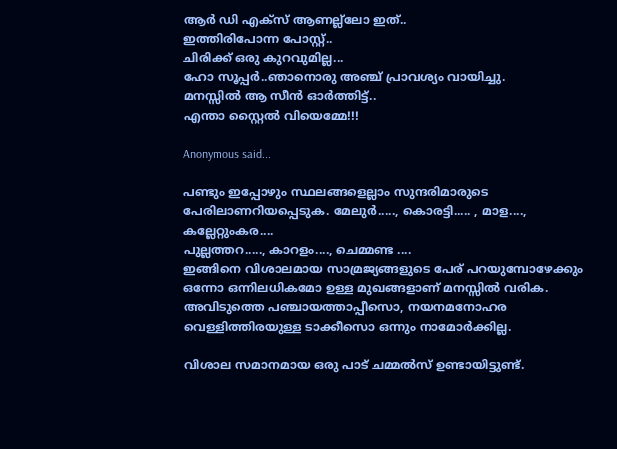ആര്‍ ഡി എക്സ് ആണല്ല്ലോ ഇത്..
ഇത്തിരിപോന്ന പോസ്റ്റ്..
ചിരിക്ക് ഒരു കുറവുമില്ല...
ഹോ സൂപ്പര്‍..ഞാനൊരു അഞ്ച് പ്രാവശ്യം വായിച്ചു.
മനസ്സില്‍ ആ സീന്‍ ഓര്‍ത്തിട്ട്..
എന്താ സ്റ്റൈല്‍ വിയെമ്മേ!!!

Anonymous said...

പണ്ടും ഇപ്പോഴും സ്ഥലങ്ങളെല്ലാം സുന്ദരിമാരുടെ പേരിലാണറിയപ്പെടുക. മേലുര്‍....., കൊരട്ടി..... , മാള...., കല്ലേറ്റുംകര....
പുല്ലത്തറ....., കാറളം...., ചെമ്മണ്ട ....
ഇങ്ങിനെ വിശാലമായ സാമ്രജ്യങ്ങളുടെ പേര്‌ പറയുമ്പോഴേക്കും ഒന്നോ ഒന്നിലധികമോ ഉള്ള മുഖങ്ങളാണ്‌ മനസ്സില്‍ വരിക. അവിടുത്തെ പഞ്ചായത്താപ്പീസൊ, നയനമനോഹര വെള്ളിത്തിരയുള്ള ടാക്കീസൊ ഒന്നും നാമോര്‍ക്കില്ല.

വിശാല സമാനമായ ഒരു പാട്‌ ചമ്മല്‍സ്‌ ഉണ്ടായിട്ടുണ്ട്‌.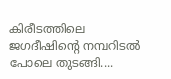കിരീടത്തിലെ ജഗദീഷിന്റെ നമ്പറിടല്‍ പോലെ തുടങ്ങി....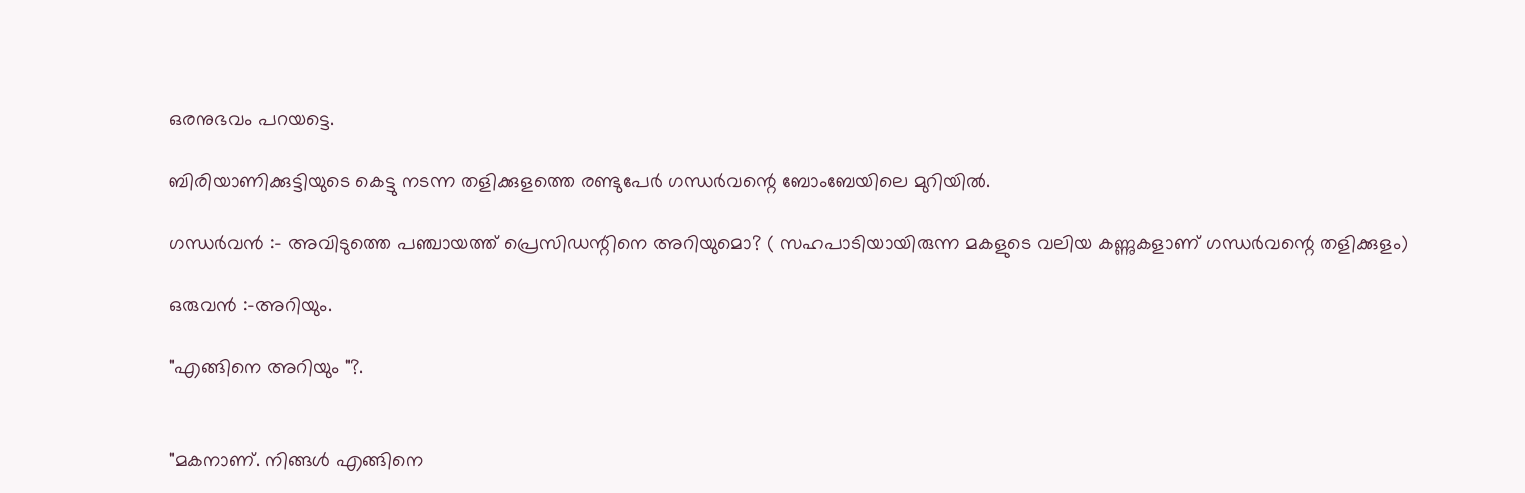ഒരനുഭവം പറയട്ടെ.

ബിരിയാണിക്കുട്ടിയുടെ കെട്ടു നടന്ന തളിക്കുളത്തെ രണ്ടുപേര്‍ ഗന്ധര്‍വന്റെ ബോംബേയിലെ മുറിയില്‍.

ഗന്ധര്‍വന്‍ :- അവിടുത്തെ പഞ്ചായത്ത്‌ പ്രെസിഡന്റിനെ അറിയുമൊ? ( സഹപാടിയായിരുന്ന മകളുടെ വലിയ കണ്ണുകളാണ്‌ ഗന്ധര്‍വന്റെ തളിക്കുളം)

ഒരുവന്‍ :-അറിയും.

"എങ്ങിനെ അറിയും "?.


"മകനാണ്‌. നിങ്ങള്‍ എങ്ങിനെ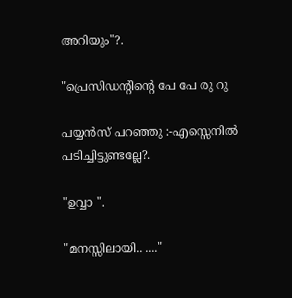അറിയും"?.

"പ്രെസിഡന്റിന്റെ പേ പേ രു റു

പയ്യന്‍സ്‌ പറഞ്ഞു :-എസ്സെനില്‍ പടിച്ചിട്ടുണ്ടല്ലേ?.

"ഉവ്വാ ".

"മനസ്സിലായി.. ...."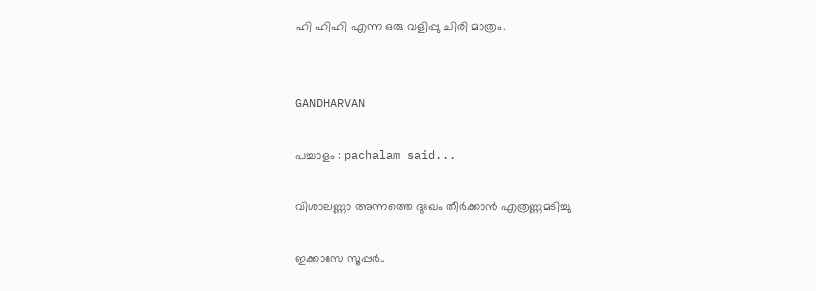ഹി ഹിഹി എന്ന ഒരു വളിപ്പു ചിരി മാത്രം.


GANDHARVAN

പച്ചാളം : pachalam said...

വിശാലണ്ണാ അന്നത്തെ ദുഃഖം തീര്‍ക്കാന്‍ എത്രണ്ണമടിച്ചു

ഇക്കാസേ സൂപ്പര്‍..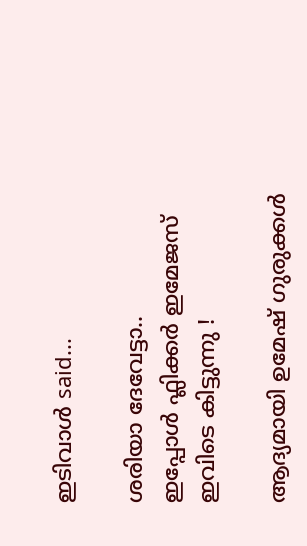ഇടിവാള്‍ said...

ശരിയാ ദേവേട്ടാ..
ഇപ്പോള്‍ ഫ്ലിക്കര്‍ ഇമേജസ് ഇവിടെ കിട്ടുന്നു !

ആദ്യമായി ഉമേഷ് ഗുരുക്കള്‍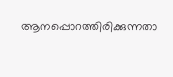ആനപ്പൊറത്തിരിക്കുന്നതാ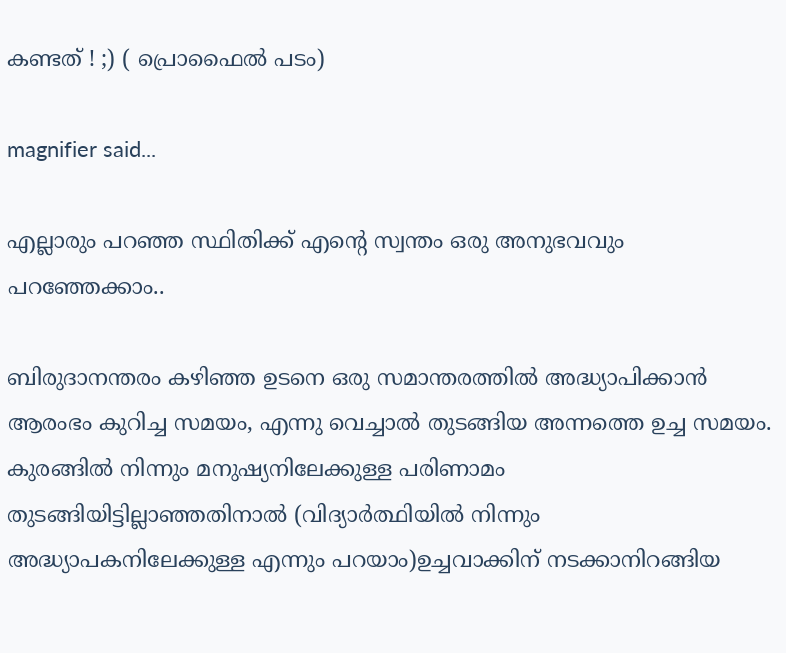കണ്ടത് ! ;) ( പ്രൊഫൈല്‍ പടം)

magnifier said...

എല്ലാരും പറഞ്ഞ സ്ഥിതിക്ക് എന്റെ സ്വന്തം ഒരു അനുഭവവും പറഞ്ഞേക്കാം..

ബിരുദാനന്തരം കഴിഞ്ഞ ഉടനെ ഒരു സമാന്തരത്തില്‍ അദ്ധ്യാപിക്കാന്‍ ആരംഭം കുറിച്ച സമയം, എന്നു വെച്ചാല്‍ തുടങ്ങിയ അന്നത്തെ ഉച്ച സമയം. കുരങ്ങില്‍ നിന്നും മനുഷ്യനിലേക്കുള്ള പരിണാമം തുടങ്ങിയിട്ടില്ലാഞ്ഞതിനാല്‍ (വിദ്യാര്‍ത്ഥിയില്‍ നിന്നും അദ്ധ്യാപകനിലേക്കുള്ള എന്നും പറയാം)ഉച്ചവാക്കിന് നടക്കാനിറങ്ങിയ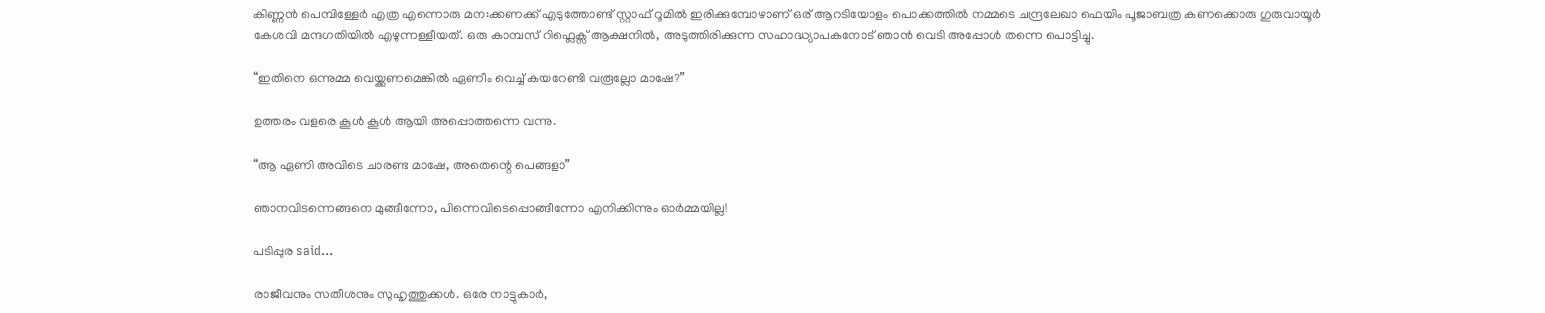കിണ്ണന്‍ പെമ്പിള്ളേര്‍ എത്ര എന്നൊരു മന:ക്കണക്ക് എടുത്തോണ്ട് സ്റ്റാഫ് റൂമില്‍ ഇരിക്കുമ്പോഴാണ് ഒര് ആറടിയോളം പൊക്കത്തില്‍ നമ്മടെ ചന്ദ്രലേഖാ ഫെയിം പൂജാബത്ര കണക്കൊരു ഗുരുവായൂര്‍ കേശവി മന്ദഗതിയില്‍ എഴുന്നള്ളീയത്. ഒരു കാമ്പസ് റിഫ്ലെക്സ് ആക്ഷനില്‍, അടുത്തിരിക്കുന്ന സഹാദ്ധ്യാപകനോട് ഞാന്‍ വെടി അപ്പോള്‍ തന്നെ പൊട്ടിച്ചു.

“ഇതിനെ ഒന്നുമ്മ വെയ്ക്കണമെങ്കില്‍ ഏണീം വെച്ച് കയറേണ്ടി വരൂല്ലോ മാഷേ?”

ഉത്തരം വളരെ കൂള്‍ കൂള്‍ ആയി അപ്പൊത്തന്നെ വന്നു.

“ആ ഏണി അവിടെ ചാരണ്ട മാഷേ, അതെന്റെ പെങ്ങളാ”

ഞാനവിടന്നെങ്ങനെ മുങ്ങീന്നോ, പിന്നെവിടെപ്പൊങ്ങീന്നോ എനിക്കിന്നും ഓര്‍മ്മയില്ല!

പടിപ്പുര said...

രാജീവനും സതീശനും സുഹൃത്തുക്കള്‍. ഒരേ നാട്ടുകാര്‍,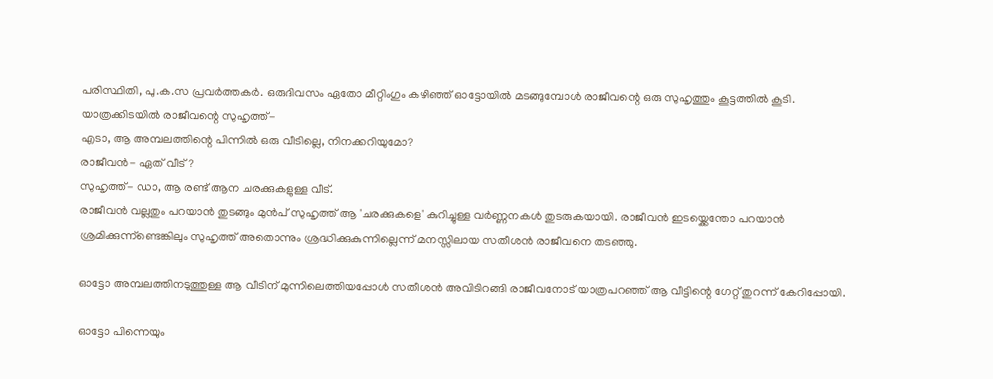പരിസ്ഥിതി, പു.ക.സ പ്രവര്‍ത്തകര്‍. ഒരുദിവസം ഏതോ മീറ്റിംഗും കഴിഞ്ഞ്‌ ഓട്ടോയില്‍ മടങ്ങുമ്പോള്‍ രാജീവന്റെ ഒരു സുഹൃത്തും കൂട്ടത്തില്‍ കൂടി. യാത്രക്കിടയില്‍ രാജീവന്റെ സുഹൃത്ത്‌-
എടാ, ആ അമ്പലത്തിന്റെ പിന്നില്‍ ഒരു വീടില്ലെ, നിനക്കറിയുമോ?
രാജീവന്‍- ഏത്‌ വീട്‌?
സുഹൃത്ത്‌- ഡാ, ആ രണ്ട്‌ ആന ചരക്കുകളുള്ള വീട്‌.
രാജീവന്‍ വല്ലതും പറയാന്‍ തുടങ്ങും മുന്‍പ്‌ സുഹൃത്ത്‌ ആ 'ചരക്കുകളെ' കുറിച്ചുള്ള വര്‍ണ്ണനകള്‍ തുടരുകയായി. രാജീവന്‍ ഇടയ്ക്കെന്തോ പറയാന്‍ ശ്രമിക്കുന്ന്ണ്ടെങ്കിലും സുഹൃത്ത്‌ അതൊന്നും ശ്രദ്ധിക്കുകുന്നില്ലെന്ന് മനസ്സിലായ സതീശന്‍ രാജീവനെ തടഞ്ഞു.

ഓട്ടോ അമ്പലത്തിനടുത്തുള്ള ആ വീടിന്‌ മുന്നിലെത്തിയപ്പോള്‍ സതീശന്‍ അവിടിറങ്ങി രാജീവനോട്‌ യാത്രപറഞ്ഞ്‌ ആ വീട്ടിന്റെ ഗേറ്റ്‌ തുറന്ന് കേറിപ്പോയി.

ഓട്ടോ പിന്നെയും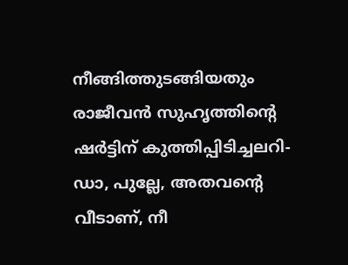നീങ്ങിത്തുടങ്ങിയതും രാജീവന്‍ സുഹൃത്തിന്റെ ഷര്‍ട്ടിന്‌ കുത്തിപ്പിടിച്ചലറി-
ഡാ, പുല്ലേ, അതവന്റെ വീടാണ്‌, നീ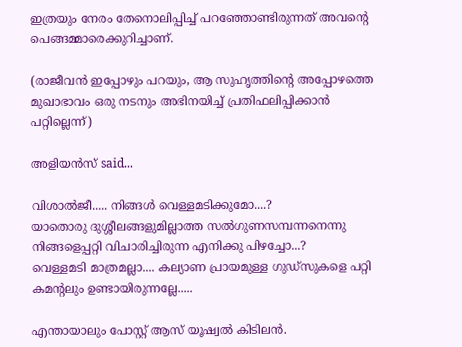ഇത്രയും നേരം തേനൊലിപ്പിച്ച്‌ പറഞ്ഞോണ്ടിരുന്നത്‌ അവന്റെ പെങ്ങമ്മാരെക്കുറിച്ചാണ്‌.

(രാജീവന്‍ ഇപ്പോഴും പറയും, ആ സുഹൃത്തിന്റെ അപ്പോഴത്തെ മുഖാഭാവം ഒരു നടനും അഭിനയിച്ച്‌ പ്രതിഫലിപ്പിക്കാന്‍ പറ്റില്ലെന്ന്)

അളിയന്‍സ് said...

വിശാല്‍ജീ..... നിങ്ങള്‍ വെള്ളമടിക്കുമോ....?
യാതൊരു ദുശ്ശീലങ്ങളുമില്ലാത്ത സല്‍ഗുണസമ്പന്നനെന്നു നിങ്ങളെപ്പറ്റി വിചാരിച്ചിരുന്ന എനിക്കു പിഴച്ചോ...?
വെള്ളമടി മാത്രമല്ലാ.... കല്യാണ പ്രായമുള്ള ഗുഡ്സുകളെ പറ്റി കമന്റലും ഉണ്ടായിരുന്നല്ലേ.....

എന്തായാലും പോസ്റ്റ് ആസ് യൂഷ്വല്‍ കിടിലന്‍.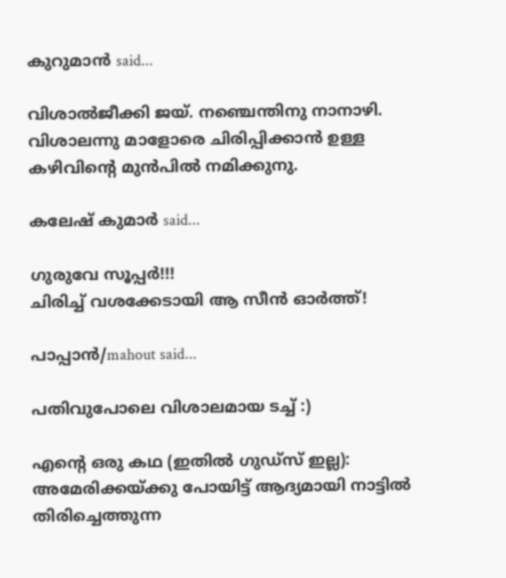കുറുമാന്‍ said...

വിശാല്‍ജീക്കി ജയ്. നഞ്ചെന്തിനു നാനാഴി. വിശാലന്നു മാളോരെ ചിരിപ്പിക്കാന്‍ ഉള്ള കഴിവിന്റെ മുന്‍പില്‍ നമിക്കുനു.

കലേഷ്‌ കുമാര്‍ said...

ഗുരുവേ സൂപ്പര്‍!!!
ചിരിച്ച് വശക്കേടായി ആ സീന്‍ ഓര്‍ത്ത്!

പാപ്പാന്‍‌/mahout said...

പതിവുപോലെ വിശാലമായ ടച്ച് :)

എന്റെ ഒരു കഥ (ഇതില്‍ ഗുഡ്‌സ് ഇല്ല):
അമേരിക്കയ്ക്കു പോയിട്ട് ആദ്യമായി നാട്ടില്‍ തിരിച്ചെത്തുന്ന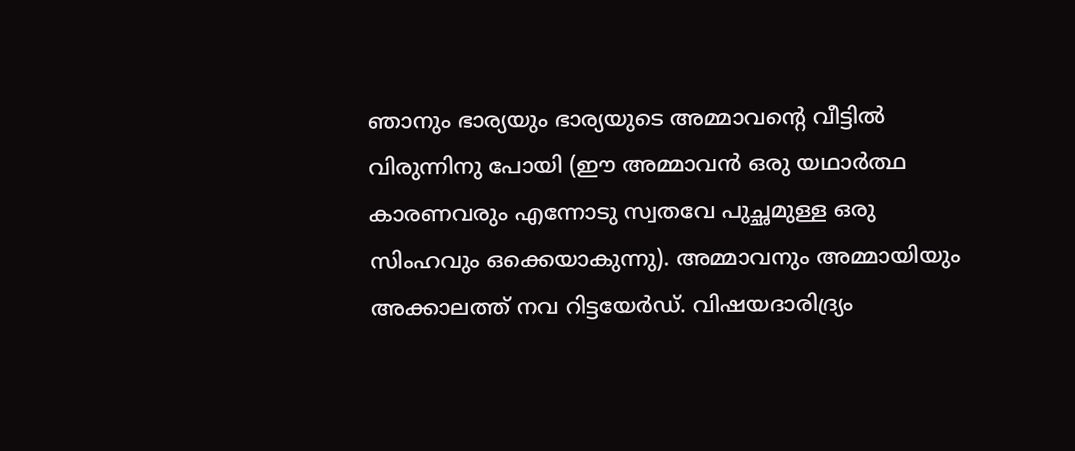ഞാനും ഭാര്യയും ഭാര്യയുടെ അമ്മാവന്റെ വീട്ടില്‍ വിരുന്നിനു പോയി (ഈ അമ്മാവന്‍ ഒരു യഥാര്‍‌ത്ഥ കാരണവരും എന്നോടു സ്വതവേ പുച്ഛമുള്ള ഒരു സിംഹവും ഒക്കെയാകുന്നു). അമ്മാവനും അമ്മായിയും അക്കാലത്ത് നവ റിട്ടയേര്‍‌ഡ്. വിഷയദാരിദ്ര്യം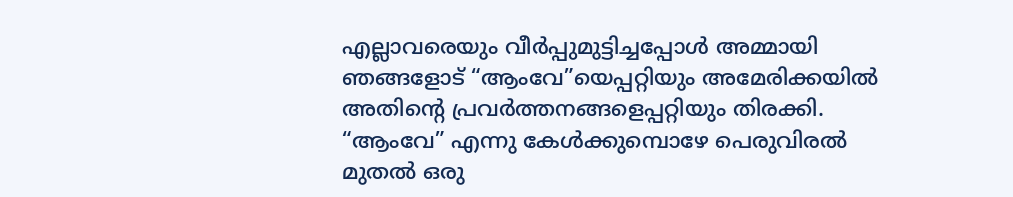എല്ലാവരെയും വീര്‍‌പ്പുമുട്ടിച്ചപ്പോള്‍ അമ്മായി ഞങ്ങളോട് “ആം‌വേ”യെപ്പറ്റിയും അമേരിക്കയില്‍ അതിന്റെ പ്രവര്‍‌ത്തനങ്ങളെപ്പറ്റിയും തിരക്കി. “ആം‌വേ” എന്നു കേള്‍‌ക്കുമ്പൊഴേ പെരുവിരല്‍ മുതല്‍ ഒരു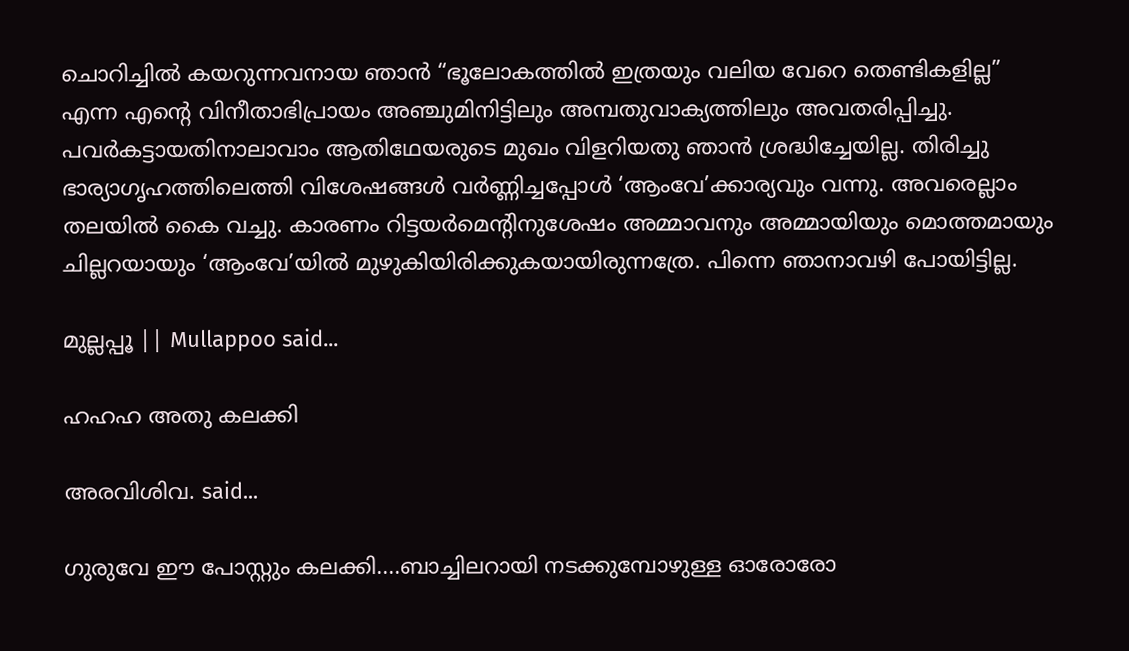ചൊറിച്ചില്‍ കയറുന്നവനായ ഞാന്‍ “ഭൂലോകത്തില്‍ ഇത്രയും വലിയ വേറെ തെണ്ടികളില്ല” എന്ന എന്റെ വിനീതാഭിപ്രായം അഞ്ചുമിനിട്ടിലും അമ്പതുവാക്യത്തിലും അവതരിപ്പിച്ചു. പവര്‍‌കട്ടായതിനാലാവാം ആതിഥേയരുടെ മുഖം വിളറിയതു ഞാന്‍ ശ്രദ്ധിച്ചേയില്ല. തിരിച്ചു ഭാര്യാഗൃഹത്തിലെത്തി വിശേഷങ്ങള്‍ വര്‍‌ണ്ണിച്ചപ്പോള്‍ ‘ആം‌വേ’ക്കാര്യവും വന്നു. അവരെല്ലാം തലയില്‍ കൈ വച്ചു. കാരണം റിട്ടയര്‍‌മെന്റിനുശേഷം അമ്മാവനും അമ്മായിയും മൊത്തമായും ചില്ലറയായും ‘ആം‌വേ’യില്‍ മുഴുകിയിരിക്കുകയായിരുന്നത്രേ. പിന്നെ ഞാനാവഴി പോയിട്ടില്ല.

മുല്ലപ്പൂ || Mullappoo said...

ഹഹഹ അതു കലക്കി

അരവിശിവ. said...

ഗുരുവേ ഈ പോസ്റ്റും കലക്കി....ബാച്ചിലറായി നടക്കുമ്പോഴുള്ള ഓരോരോ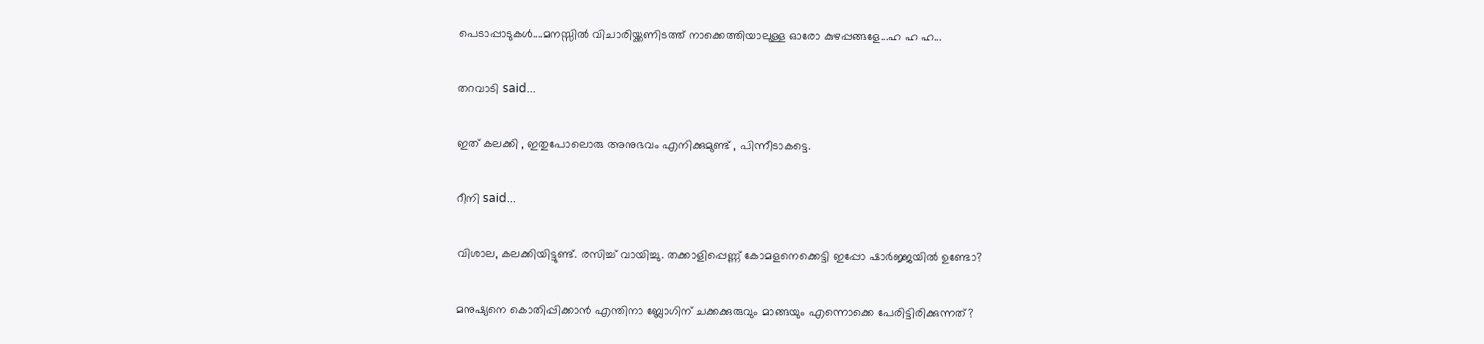പെടാപ്പാടുകള്‍....മനസ്സില്‍ വിചാരിയ്ക്കണിടത്ത് നാക്കെത്തിയാലുള്ള ഓരോ കുഴപ്പങ്ങളേ...ഹ ഹ ഹ...

തറവാടി said...

ഇത് കലക്കി , ഇതുപോലൊരു അനുഭവം എനിക്കുമുണ്ട് , പിന്നീടാകട്ടെ.

റീനി said...

വിശാല, കലക്കിയിട്ടുണ്ട്‌. രസിച്ച്‌ വായിച്ചു. തക്കാളിപ്പെണ്ണ്‌ കോമളനെക്കെട്ടി ഇപ്പോ ഷാര്‍ജ്ജയില്‍ ഉണ്ടോ?

മനുഷ്യനെ കൊതിപ്പിക്കാന്‍ എന്തിനാ ബ്ലോഗിന്‌ ചക്കക്കുരുവും മാങ്ങയും എന്നൊക്കെ പേരിട്ടിരിക്കുന്നത്‌?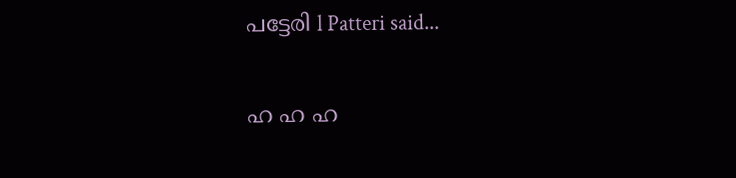പട്ടേരി l Patteri said...

ഹ ഹ ഹ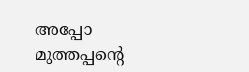അപ്പോ മുത്തപ്പന്റെ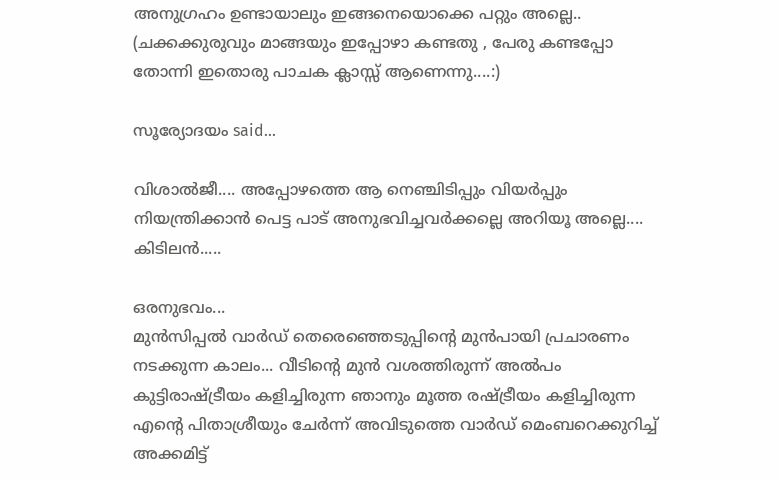അനുഗ്രഹം ഉണ്ടായാലും ഇങ്ങനെയൊക്കെ പറ്റും അല്ലെ..
(ചക്കക്കുരുവും മാങ്ങയും ഇപ്പോഴാ കണ്ടതു , പേരു കണ്ടപ്പോ തോന്നി ഇതൊരു പാചക ക്ലാസ്സ് ആണെന്നു....:)

സൂര്യോദയം said...

വിശാല്‍ജീ.... അപ്പോഴത്തെ ആ നെഞ്ചിടിപ്പും വിയര്‍പ്പും നിയന്ത്രിക്കാന്‍ പെട്ട പാട്‌ അനുഭവിച്ചവര്‍ക്കല്ലെ അറിയൂ അല്ലെ.... കിടിലന്‍.....

ഒരനുഭവം...
മുന്‍സിപ്പല്‍ വാര്‍ഡ്‌ തെരെഞ്ഞെടുപ്പിന്റെ മുന്‍പായി പ്രചാരണം നടക്കുന്ന കാലം... വീടിന്റെ മുന്‍ വശത്തിരുന്ന് അല്‍പം കുട്ടിരാഷ്ട്രീയം കളിച്ചിരുന്ന ഞാനും മൂത്ത രഷ്ട്രീയം കളിച്ചിരുന്ന എന്റെ പിതാശ്രീയും ചേര്‍ന്ന് അവിടുത്തെ വാര്‍ഡ്‌ മെംബറെക്കുറിച്ച്‌ അക്കമിട്ട്‌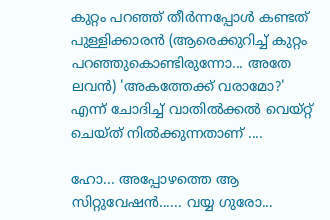കുറ്റം പറഞ്ഞ്‌ തീര്‍ന്നപ്പോള്‍ കണ്ടത്‌ പുള്ളിക്കാരന്‍ (ആരെക്കുറിച്ച്‌ കുറ്റം പറഞ്ഞുകൊണ്ടിരുന്നോ... അതേ ലവന്‍) 'അകത്തേക്ക്‌ വരാമോ?' എന്ന് ചോദിച്ച്‌ വാതില്‍ക്കല്‍ വെയ്റ്റ്‌ ചെയ്ത്‌ നില്‍ക്കുന്നതാണ്‌ ....

ഹോ... അപ്പോഴത്തെ ആ സിറ്റുവേഷന്‍...... വയ്യ ഗുരോ...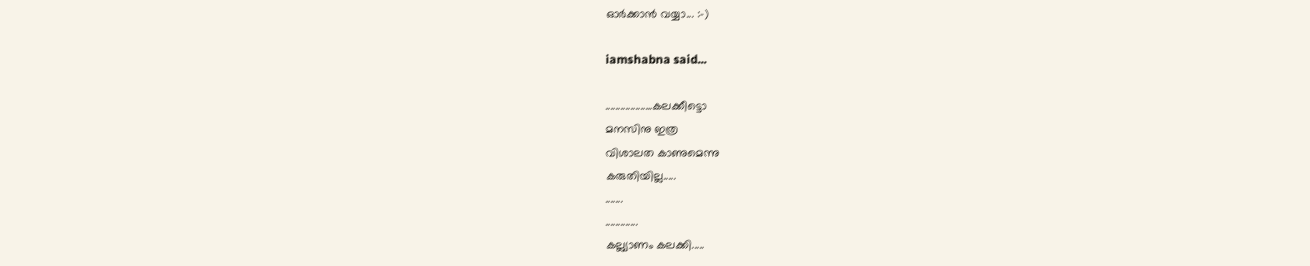ഓര്‍ക്കാന്‍ വയ്യാ... :-)

iamshabna said...

...................കലക്കീട്ടൊ
മനസിനു ഇത്ര
വിശാലത കാണുമെന്നു
കരുതിയില്ല.....
.......
.............
കല്ല്യാണം കലക്കി.....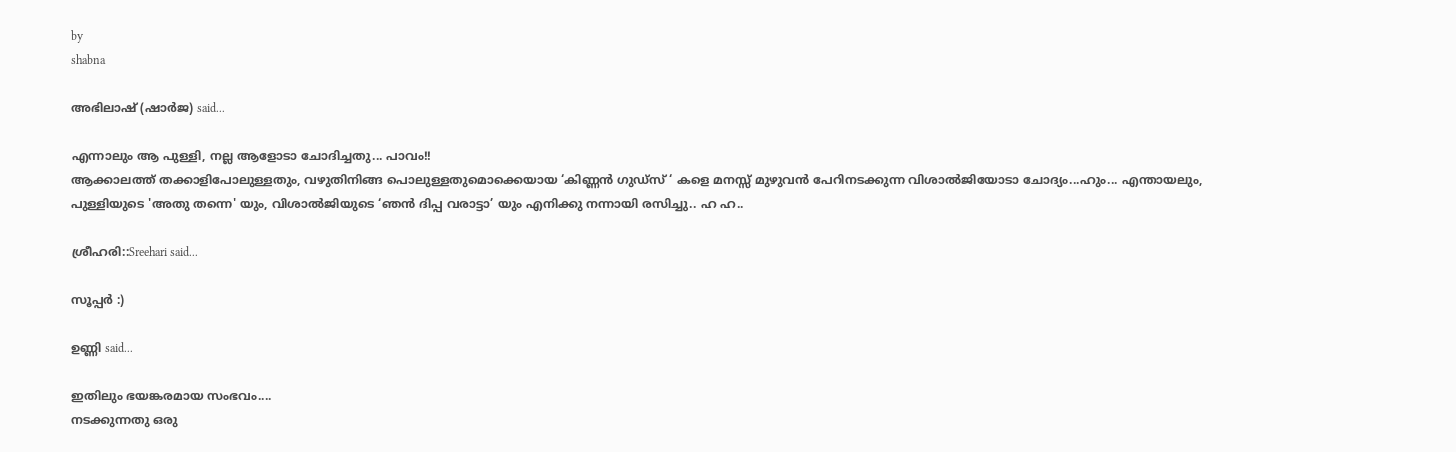by
shabna

അഭിലാഷ് (ഷാര്‍ജ) said...

എന്നാലും ആ പുള്ളി, നല്ല ആളോടാ ചോദിച്ചതു... പാവം!!
ആക്കാലത്ത് തക്കാളിപോലുള്ളതും, വഴുതിനിങ്ങ പൊലുള്ളതുമൊക്കെയായ ‘കിണ്ണന്‍‌ ഗുഡ്സ് ‘ കളെ മനസ്സ് മുഴുവന്‍‌ പേറിനടക്കുന്ന വിശാല്‍‌ജിയോടാ ചോദ്യം...ഹും... എന്തായലും, പുള്ളിയുടെ 'അതു തന്നെ' യും, വിശാല്‍‌ജിയുടെ ‘ഞന്‍ ദിപ്പ വരാട്ടാ’ യും എനിക്കു നന്നായി രസിച്ചു.. ഹ ഹ..

ശ്രീഹരി::Sreehari said...

സൂപ്പര്‍ :)

ഉണ്ണി said...

ഇതിലും ഭയങ്കരമായ സംഭവം....
നടക്കുന്നതു ഒരു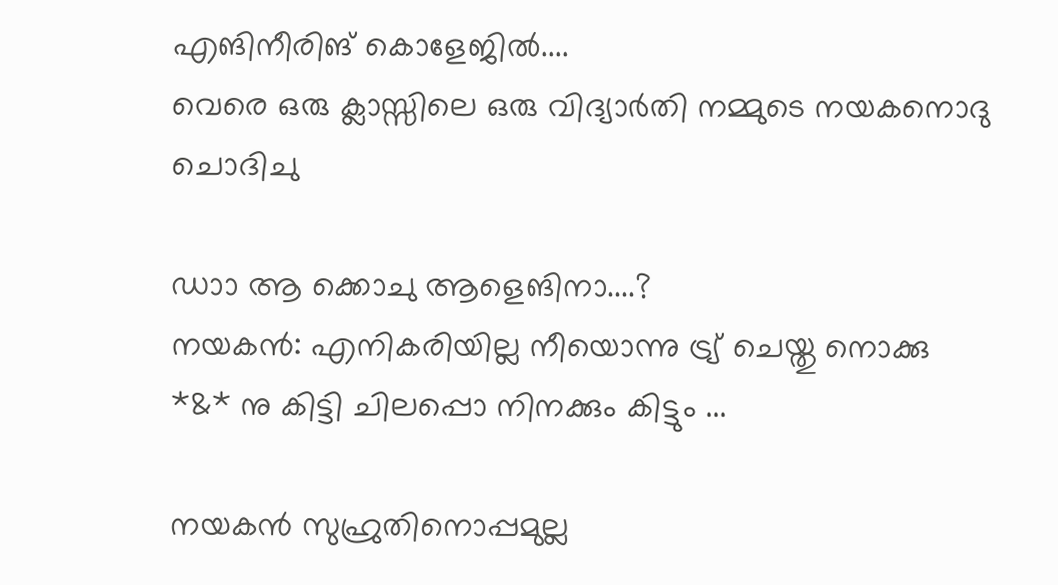എങിനീരിങ് കൊളേജില്‍....
വെരെ ഒരു ക്ലാസ്സിലെ ഒരു വിദ്യാര്‍തി നമ്മുടെ നയകനൊദു ചൊദിചു

ഡാ‍ാ ആ ക്കൊചു ആളെങിനാ....?
നയകന്‍: എനികരിയില്ല നീയൊന്നു ട്ര്യ് ചെയ്തു നൊക്കു *&* നു കിട്ടി ചിലപ്പൊ നിനക്കും കിട്ടും ...

നയകന്‍ സുഹ്രുതിനൊപ്പമുല്ല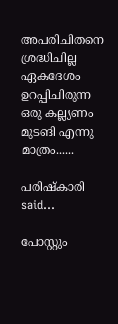അപരിചിതനെ ശ്രദ്ധിചില്ല ഏകദേശം ഉറപ്പിചിരുന്ന ഒരു കല്ല്യണം മുടങി എന്നു മാത്രം......

പരിഷ്കാരി said...

പോസ്റ്റും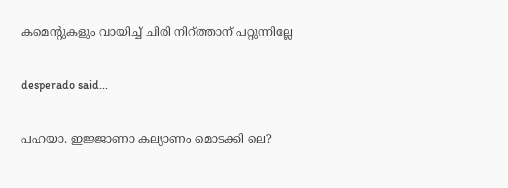കമെന്റുകളും വായിച്ച് ചിരി നിറ്ത്താന് പറ്റുന്നില്ലേ

desperado said...

പഹയാ. ഇജ്ജാണാ കല്യാണം മൊടക്കി ലെ?